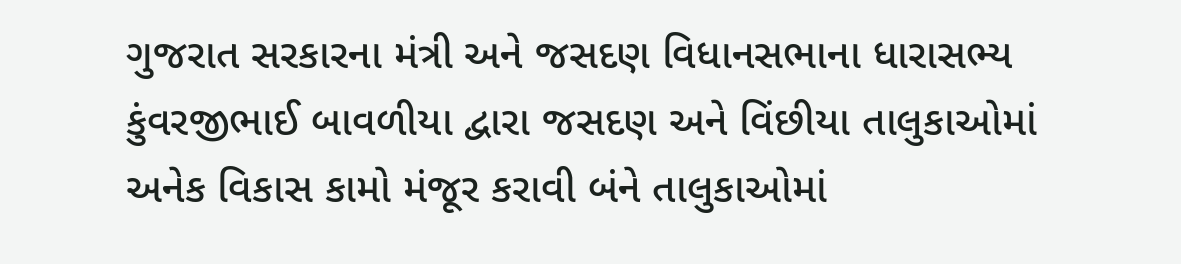ગુજરાત સરકારના મંત્રી અને જસદણ વિધાનસભાના ધારાસભ્ય કુંવરજીભાઈ બાવળીયા દ્વારા જસદણ અને વિંછીયા તાલુકાઓમાં અનેક વિકાસ કામો મંજૂર કરાવી બંને તાલુકાઓમાં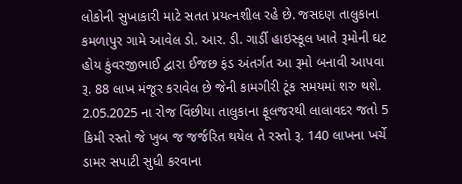લોકોની સુખાકારી માટે સતત પ્રયત્નશીલ રહે છે. જસદણ તાલુકાના કમળાપુર ગામે આવેલ ડો. આર. ડી. ગાર્ડી હાઇસ્કૂલ ખાતે રૂમોની ઘટ હોય કુંવરજીભાઈ દ્વારા ઈજછ ફંડ અંતર્ગત આ રૂમો બનાવી આપવા રૂ. 88 લાખ મંજૂર કરાવેલ છે જેની કામગીરી ટૂંક સમયમાં શરુ થશે. 2.05.2025 ના રોજ વિંછીયા તાલુકાના ફૂલજરથી લાલાવદર જતો 5 કિમી રસ્તો જે ખુબ જ જર્જરિત થયેલ તે રસ્તો રૂ. 140 લાખના ખર્ચે ડામર સપાટી સુધી કરવાના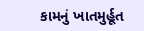કામનું ખાતમુર્હૂત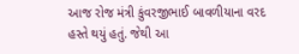આજ રોજ મંત્રી કુંવરજીભાઈ બાવળીયાના વરદ હસ્તે થયું હતું. જેથી આ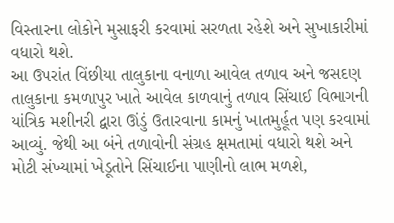વિસ્તારના લોકોને મુસાફરી કરવામાં સરળતા રહેશે અને સુખાકારીમાં વધારો થશે.
આ ઉપરાંત વિંછીયા તાલુકાના વનાળા આવેલ તળાવ અને જસદણ તાલુકાના કમળાપુર ખાતે આવેલ કાળવાનું તળાવ સિંચાઈ વિભાગની યાંત્રિક મશીનરી દ્વારા ઊંડું ઉતારવાના કામનું ખાતમુર્હૂત પણ કરવામાં આવ્યું. જેથી આ બંને તળાવોની સંગ્રહ ક્ષમતામાં વધારો થશે અને મોટી સંખ્યામાં ખેડૂતોને સિંચાઈના પાણીનો લાભ મળશે,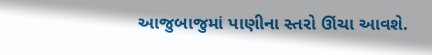આજુબાજુમાં પાણીના સ્તરો ઊંચા આવશે.